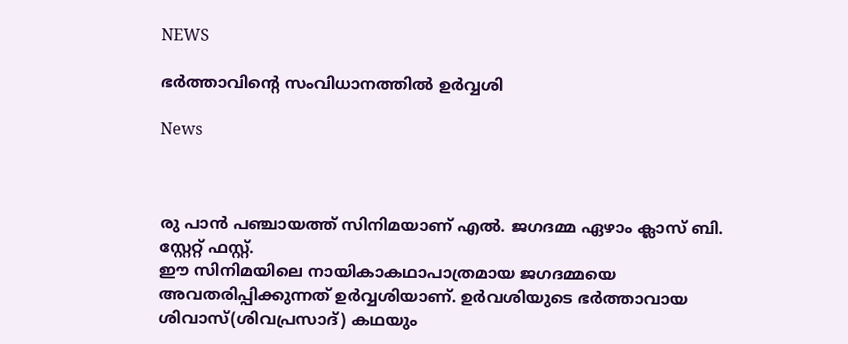NEWS

ഭര്‍ത്താവിന്‍റെ സംവിധാനത്തില്‍ ഉര്‍വ്വശി

News



രു പാന്‍ പഞ്ചായത്ത് സിനിമയാണ് എല്‍. ജഗദമ്മ ഏഴാം ക്ലാസ് ബി. സ്റ്റേറ്റ് ഫസ്റ്റ്.
ഈ സിനിമയിലെ നായികാകഥാപാത്രമായ ജഗദമ്മയെ അവതരിപ്പിക്കുന്നത് ഉര്‍വ്വശിയാണ്. ഉര്‍വശിയുടെ ഭര്‍ത്താവായ ശിവാസ്(ശിവപ്രസാദ്) കഥയും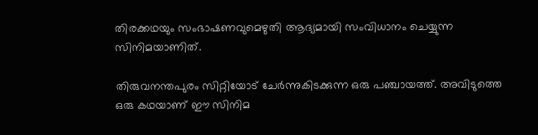തിരക്കഥയും സംഭാഷണവുമെഴുതി ആദ്യമായി സംവിധാനം ചെയ്യുന്ന സിനിമയാണിത്.

തിരുവനന്തപുരം സിറ്റിയോട് ചേര്‍ന്നുകിടക്കുന്ന ഒരു പഞ്ചായത്ത്. അവിടുത്തെ ഒരു കഥയാണ് ഈ സിനിമ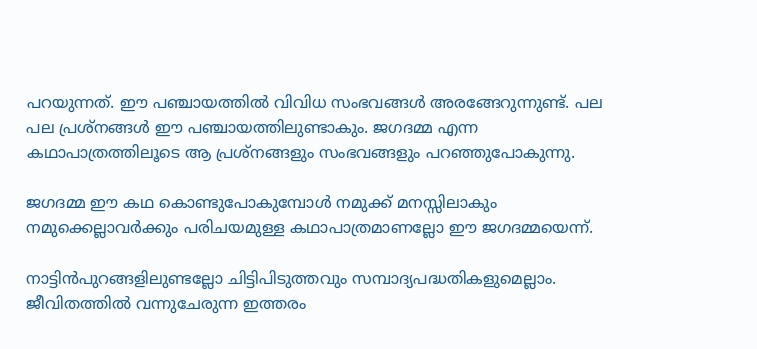പറയുന്നത്. ഈ പഞ്ചായത്തില്‍ വിവിധ സംഭവങ്ങള്‍ അരങ്ങേറുന്നുണ്ട്. പല പല പ്രശ്നങ്ങള്‍ ഈ പഞ്ചായത്തിലുണ്ടാകും. ജഗദമ്മ എന്ന കഥാപാത്രത്തിലൂടെ ആ പ്രശ്നങ്ങളും സംഭവങ്ങളും പറഞ്ഞുപോകുന്നു.

ജഗദമ്മ ഈ കഥ കൊണ്ടുപോകുമ്പോള്‍ നമുക്ക് മനസ്സിലാകും നമുക്കെല്ലാവര്‍ക്കും പരിചയമുള്ള കഥാപാത്രമാണല്ലോ ഈ ജഗദമ്മയെന്ന്.

നാട്ടിന്‍പുറങ്ങളിലുണ്ടല്ലോ ചിട്ടിപിടുത്തവും സമ്പാദ്യപദ്ധതികളുമെല്ലാം. ജീവിതത്തില്‍ വന്നുചേരുന്ന ഇത്തരം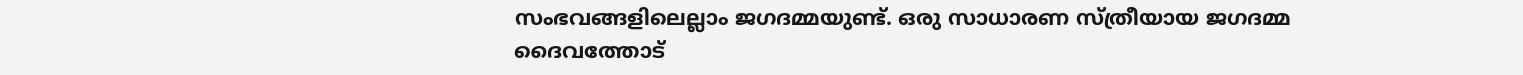സംഭവങ്ങളിലെല്ലാം ജഗദമ്മയുണ്ട്. ഒരു സാധാരണ സ്ത്രീയായ ജഗദമ്മ ദൈവത്തോട്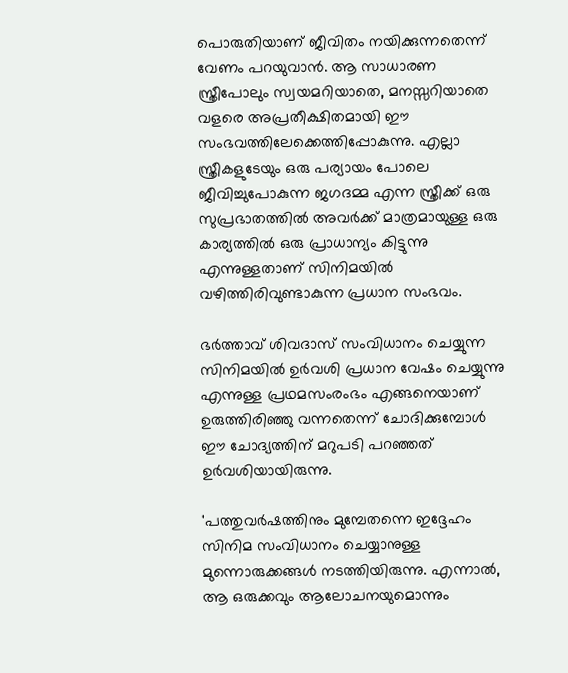പൊരുതിയാണ് ജീവിതം നയിക്കുന്നതെന്ന് വേണം പറയുവാന്‍. ആ സാധാരണ സ്ത്രീപോലും സ്വയമറിയാതെ, മനസ്സറിയാതെ വളരെ അപ്രതീക്ഷിതമായി ഈ സംഭവത്തിലേക്കെത്തിപ്പോകുന്നു. എല്ലാ സ്ത്രീകളുടേയും ഒരു പര്യായം പോലെ ജീവിച്ചുപോകുന്ന ജഗദമ്മ എന്ന സ്ത്രീക്ക് ഒരു സുപ്രഭാതത്തില്‍ അവര്‍ക്ക് മാത്രമായുള്ള ഒരു കാര്യത്തില്‍ ഒരു പ്രാധാന്യം കിട്ടുന്നു എന്നുള്ളതാണ് സിനിമയില്‍ വഴിത്തിരിവുണ്ടാകുന്ന പ്രധാന സംഭവം.

ഭര്‍ത്താവ് ശിവദാസ് സംവിധാനം ചെയ്യുന്ന സിനിമയില്‍ ഉര്‍വശി പ്രധാന വേഷം ചെയ്യുന്നു എന്നുള്ള പ്രഥമസംരംഭം എങ്ങനെയാണ് ഉരുത്തിരിഞ്ഞു വന്നതെന്ന് ചോദിക്കുമ്പോള്‍ ഈ ചോദ്യത്തിന് മറുപടി പറഞ്ഞത് ഉര്‍വശിയായിരുന്നു.

'പത്തുവര്‍ഷത്തിനും മുമ്പേതന്നെ ഇദ്ദേഹം സിനിമ സംവിധാനം ചെയ്യാനുള്ള മുന്നൊരുക്കങ്ങള്‍ നടത്തിയിരുന്നു. എന്നാല്‍, ആ ഒരുക്കവും ആലോചനയുമൊന്നും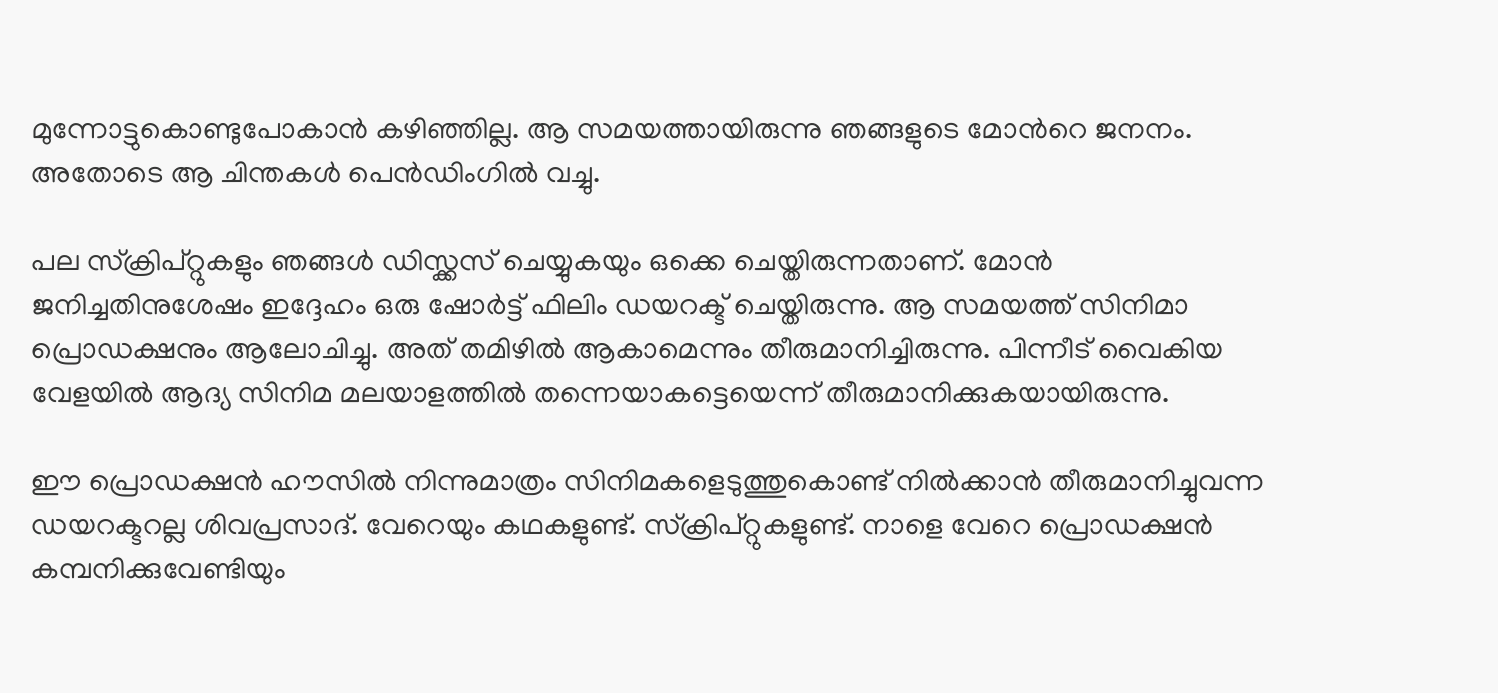മുന്നോട്ടുകൊണ്ടുപോകാന്‍ കഴിഞ്ഞില്ല. ആ സമയത്തായിരുന്നു ഞങ്ങളുടെ മോന്‍റെ ജനനം. അതോടെ ആ ചിന്തകള്‍ പെന്‍ഡിംഗില്‍ വച്ചു.

പല സ്ക്രിപ്റ്റുകളും ഞങ്ങള്‍ ഡിസ്ക്കസ് ചെയ്യുകയും ഒക്കെ ചെയ്തിരുന്നതാണ്. മോന്‍ ജനിച്ചതിനുശേഷം ഇദ്ദേഹം ഒരു ഷോര്‍ട്ട് ഫിലിം ഡയറക്ട് ചെയ്തിരുന്നു. ആ സമയത്ത് സിനിമാ പ്രൊഡക്ഷനും ആലോചിച്ചു. അത് തമിഴില്‍ ആകാമെന്നും തീരുമാനിച്ചിരുന്നു. പിന്നീട് വൈകിയ വേളയില്‍ ആദ്യ സിനിമ മലയാളത്തില്‍ തന്നെയാകട്ടെയെന്ന് തീരുമാനിക്കുകയായിരുന്നു.

ഈ പ്രൊഡക്ഷന്‍ ഹൗസില്‍ നിന്നുമാത്രം സിനിമകളെടുത്തുകൊണ്ട് നില്‍ക്കാന്‍ തീരുമാനിച്ചുവന്ന ഡയറക്ടറല്ല ശിവപ്രസാദ്. വേറെയും കഥകളുണ്ട്. സ്ക്രിപ്റ്റുകളുണ്ട്. നാളെ വേറെ പ്രൊഡക്ഷന്‍ കമ്പനിക്കുവേണ്ടിയും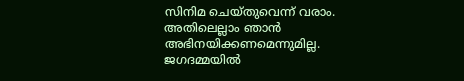സിനിമ ചെയ്തുവെന്ന് വരാം. അതിലെല്ലാം ഞാന്‍ അഭിനയിക്കണമെന്നുമില്ല. ജഗദമ്മയില്‍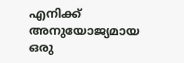എനിക്ക് അനുയോജ്യമായ ഒരു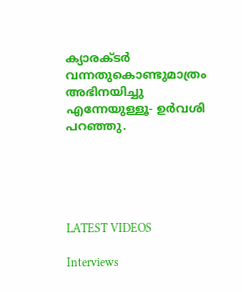ക്യാരക്ടര്‍ വന്നതുകൊണ്ടുമാത്രം അഭിനയിച്ചു എന്നേയുള്ളൂ- ഉര്‍വശി പറഞ്ഞു.





LATEST VIDEOS

Interviews